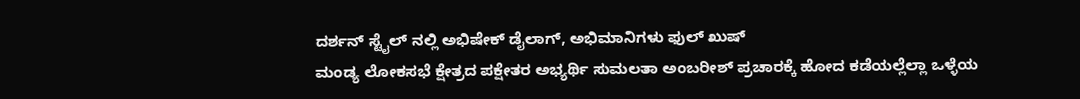ದರ್ಶನ್ ಸ್ಟೈಲ್ ನಲ್ಲಿ ಅಭಿಷೇಕ್ ಡೈಲಾಗ್, ಅಭಿಮಾನಿಗಳು ಫುಲ್ ಖುಷ್
ಮಂಡ್ಯ ಲೋಕಸಭೆ ಕ್ಷೇತ್ರದ ಪಕ್ಷೇತರ ಅಭ್ಯರ್ಥಿ ಸುಮಲತಾ ಅಂಬರೀಶ್ ಪ್ರಚಾರಕ್ಕೆ ಹೋದ ಕಡೆಯಲ್ಲೆಲ್ಲಾ ಒಳ್ಳೆಯ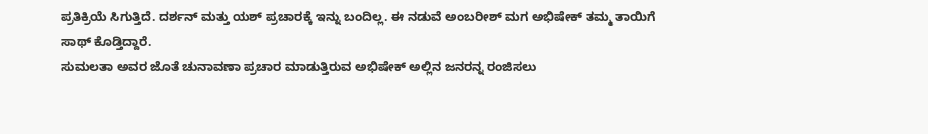ಪ್ರತಿಕ್ರಿಯೆ ಸಿಗುತ್ತಿದೆ. ದರ್ಶನ್ ಮತ್ತು ಯಶ್ ಪ್ರಚಾರಕ್ಕೆ ಇನ್ನು ಬಂದಿಲ್ಲ. ಈ ನಡುವೆ ಅಂಬರೀಶ್ ಮಗ ಅಭಿಷೇಕ್ ತಮ್ಮ ತಾಯಿಗೆ ಸಾಥ್ ಕೊಡ್ತಿದ್ದಾರೆ.
ಸುಮಲತಾ ಅವರ ಜೊತೆ ಚುನಾವಣಾ ಪ್ರಚಾರ ಮಾಡುತ್ತಿರುವ ಅಭಿಷೇಕ್ ಅಲ್ಲಿನ ಜನರನ್ನ ರಂಜಿಸಲು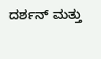ದರ್ಶನ್ ಮತ್ತು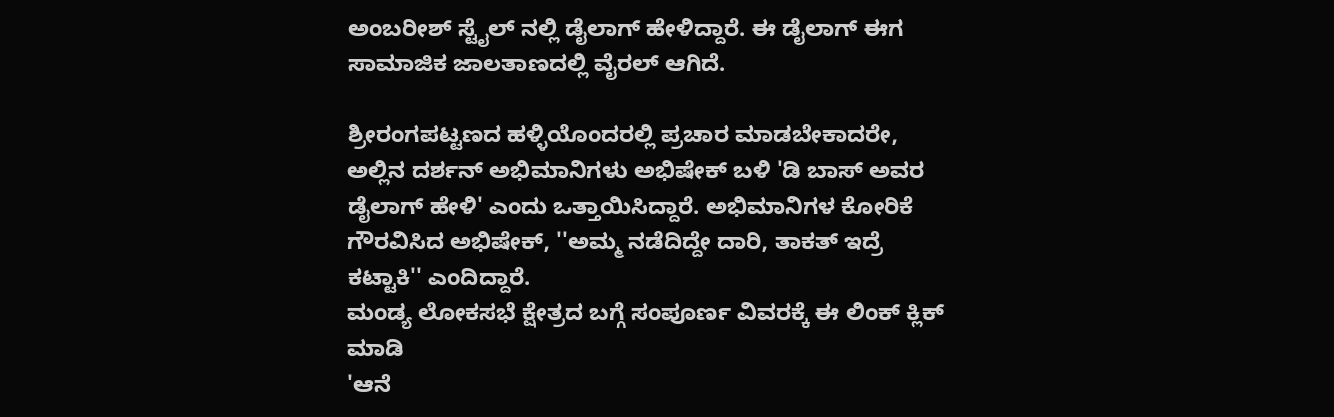ಅಂಬರೀಶ್ ಸ್ಟೈಲ್ ನಲ್ಲಿ ಡೈಲಾಗ್ ಹೇಳಿದ್ದಾರೆ. ಈ ಡೈಲಾಗ್ ಈಗ ಸಾಮಾಜಿಕ ಜಾಲತಾಣದಲ್ಲಿ ವೈರಲ್ ಆಗಿದೆ.

ಶ್ರೀರಂಗಪಟ್ಟಣದ ಹಳ್ಳಿಯೊಂದರಲ್ಲಿ ಪ್ರಚಾರ ಮಾಡಬೇಕಾದರೇ, ಅಲ್ಲಿನ ದರ್ಶನ್ ಅಭಿಮಾನಿಗಳು ಅಭಿಷೇಕ್ ಬಳಿ 'ಡಿ ಬಾಸ್ ಅವರ ಡೈಲಾಗ್ ಹೇಳಿ' ಎಂದು ಒತ್ತಾಯಿಸಿದ್ದಾರೆ. ಅಭಿಮಾನಿಗಳ ಕೋರಿಕೆ ಗೌರವಿಸಿದ ಅಭಿಷೇಕ್, ''ಅಮ್ಮ ನಡೆದಿದ್ದೇ ದಾರಿ, ತಾಕತ್ ಇದ್ರೆ ಕಟ್ಟಾಕಿ'' ಎಂದಿದ್ದಾರೆ.
ಮಂಡ್ಯ ಲೋಕಸಭೆ ಕ್ಷೇತ್ರದ ಬಗ್ಗೆ ಸಂಪೂರ್ಣ ವಿವರಕ್ಕೆ ಈ ಲಿಂಕ್ ಕ್ಲಿಕ್ ಮಾಡಿ
'ಆನೆ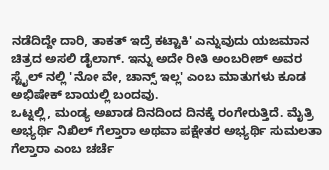ನಡೆದಿದ್ದೇ ದಾರಿ, ತಾಕತ್ ಇದ್ರೆ ಕಟ್ಟಾಕಿ' ಎನ್ನುವುದು ಯಜಮಾನ ಚಿತ್ರದ ಅಸಲಿ ಡೈಲಾಗ್. ಇನ್ನು ಅದೇ ರೀತಿ ಅಂಬರೀಶ್ ಅವರ ಸ್ಟೈಲ್ ನಲ್ಲಿ 'ನೋ ವೇ, ಚಾನ್ಸ್ ಇಲ್ಲ' ಎಂಬ ಮಾತುಗಳು ಕೂಡ ಅಭಿಷೇಕ್ ಬಾಯಲ್ಲಿ ಬಂದವು.
ಒಟ್ನಲ್ಲಿ, ಮಂಡ್ಯ ಅಖಾಡ ದಿನದಿಂದ ದಿನಕ್ಕೆ ರಂಗೇರುತ್ತಿದೆ. ಮೈತ್ರಿ ಅಭ್ಯರ್ಥಿ ನಿಖಿಲ್ ಗೆಲ್ತಾರಾ ಅಥವಾ ಪಕ್ಷೇತರ ಅಭ್ಯರ್ಥಿ ಸುಮಲತಾ ಗೆಲ್ತಾರಾ ಎಂಬ ಚರ್ಚೆ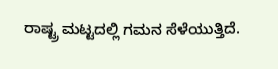ರಾಷ್ಟ್ರ ಮಟ್ಟದಲ್ಲಿ ಗಮನ ಸೆಳೆಯುತ್ತಿದೆ.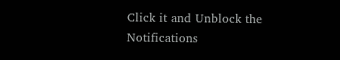Click it and Unblock the Notifications